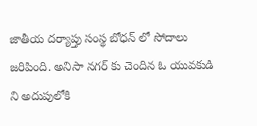జాతీయ దర్యాప్తు సంస్థ బోధన్ లో సోదాలు జరిపింది. అనిసా నగర్ కు చెందిన ఓ యువకుడి ని అదుపులోకి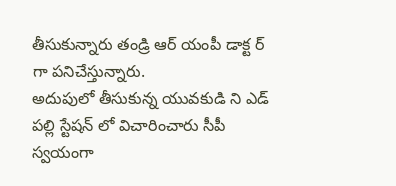తీసుకున్నారు తండ్రి ఆర్ యంపీ డాక్ట ర్ గా పనిచేస్తున్నారు.
అదుపులో తీసుకున్న యువకుడి ని ఎడ్ పల్లి స్టేషన్ లో విచారించారు సీపీ స్వయంగా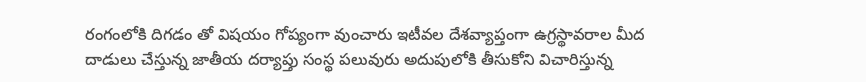రంగంలోకి దిగడం తో విషయం గోప్యంగా వుంచారు ఇటీవల దేశవ్యాప్తంగా ఉగ్రస్థావరాల మీద దాడులు చేస్తున్న జాతీయ దర్యాప్తు సంస్థ పలువురు అదుపులోకి తీసుకోని విచారిస్తున్న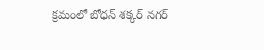క్రమంలో బోధన్ శక్కర్ నగర్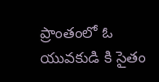ప్రాంతంలో ఓ యువకుడి కి సైతం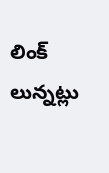లింక్ లున్నట్లు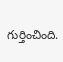గుర్తించింది.